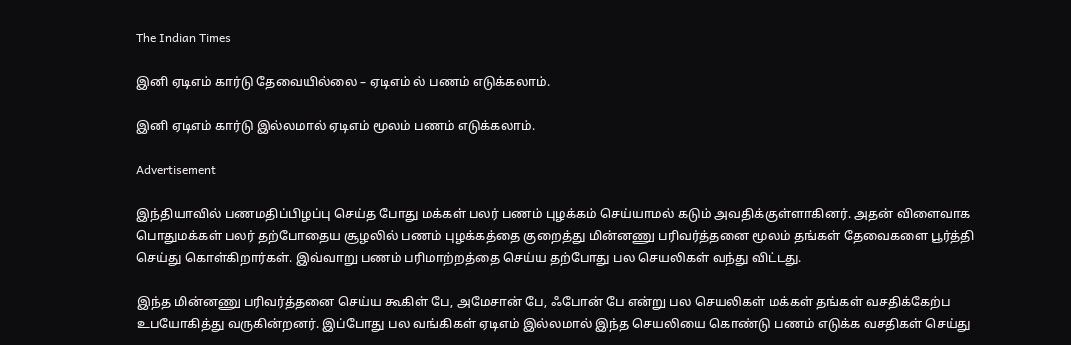The Indian Times

இனி ஏடிஎம் கார்டு தேவையில்லை – ஏடிஎம் ல் பணம் எடுக்கலாம்.

இனி ஏடிஎம் கார்டு இல்லமால் ஏடிஎம் மூலம் பணம் எடுக்கலாம்.

Advertisement

இந்தியாவில் பணமதிப்பிழப்பு செய்த போது மக்கள் பலர் பணம் புழக்கம் செய்யாமல் கடும் அவதிக்குள்ளாகினர். அதன் விளைவாக பொதுமக்கள் பலர் தற்போதைய சூழலில் பணம் புழக்கத்தை குறைத்து மின்னணு பரிவர்த்தனை மூலம் தங்கள் தேவைகளை பூர்த்தி செய்து கொள்கிறார்கள். இவ்வாறு பணம் பரிமாற்றத்தை செய்ய தற்போது பல செயலிகள் வந்து விட்டது.

இந்த மின்னணு பரிவர்த்தனை செய்ய கூகிள் பே, அமேசான் பே, ஃபோன் பே என்று பல செயலிகள் மக்கள் தங்கள் வசதிக்கேற்ப உபயோகித்து வருகின்றனர். இப்போது பல வங்கிகள் ஏடிஎம் இல்லமால் இந்த செயலியை கொண்டு பணம் எடுக்க வசதிகள் செய்து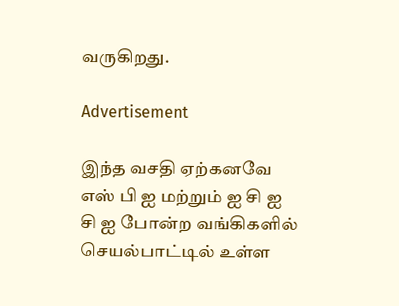வருகிறது.

Advertisement

இந்த வசதி ஏற்கனவே எஸ் பி ஐ மற்றும் ஐ சி ஐ சி ஐ போன்ற வங்கிகளில் செயல்பாட்டில் உள்ள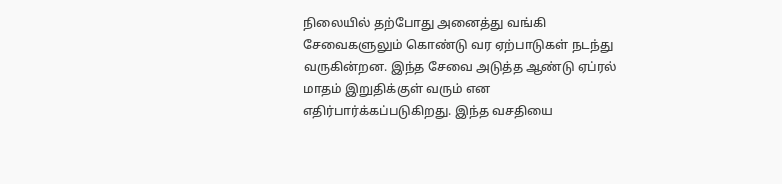நிலையில் தற்போது அனைத்து வங்கி சேவைகளுலும் கொண்டு வர ஏற்பாடுகள் நடந்து வருகின்றன. இந்த சேவை அடுத்த ஆண்டு ஏப்ரல் மாதம் இறுதிக்குள் வரும் என எதிர்பார்க்கப்படுகிறது. இந்த வசதியை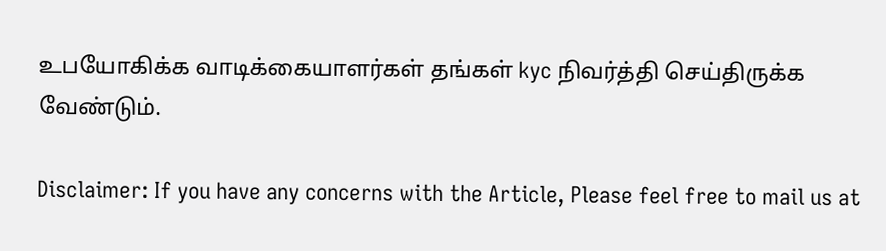உபயோகிக்க வாடிக்கையாளர்கள் தங்கள் kyc நிவர்த்தி செய்திருக்க வேண்டும்.

Disclaimer: If you have any concerns with the Article, Please feel free to mail us at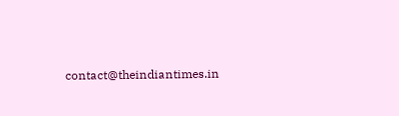contact@theindiantimes.in